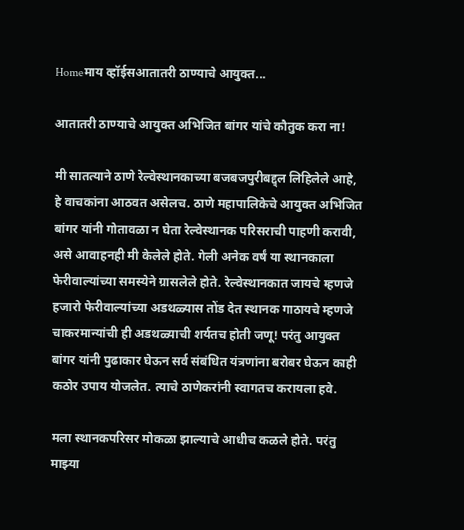Homeमाय व्हॉईसआतातरी ठाण्याचे आयुक्त...

आतातरी ठाण्याचे आयुक्त अभिजित बांगर यांचे कौतुक करा ना!

मी सातत्याने ठाणे रेल्वेस्थानकाच्या बजबजपुरीबद्द्ल लिहिलेले आहे, हे वाचकांना आठवत असेलच. ठाणे महापालिकेचे आयुक्त अभिजित बांगर यांनी गोतावळा न घेता रेल्वेस्थानक परिसराची पाहणी करावी, असे आवाहनही मी केलेले होते. गेली अनेक वर्षं या स्थानकाला फेरीवाल्यांच्या समस्येने ग्रासलेले होते. रेल्वेस्थानकात जायचे म्हणजे हजारो फेरीवाल्यांच्या अडथळ्यास तोंड देत स्थानक गाठायचे म्हणजे चाकरमान्यांची ही अडथळ्याची शर्यतच होती जणू! परंतु आयुक्त बांगर यांनी पुढाकार घेऊन सर्व संबंधित यंत्रणांना बरोबर घेऊन काही कठोर उपाय योजलेत. त्याचे ठाणेकरांनी स्वागतच करायला हवे.

मला स्थानकपरिसर मोकळा झाल्याचे आधीच कळले होते. परंतु माझ्या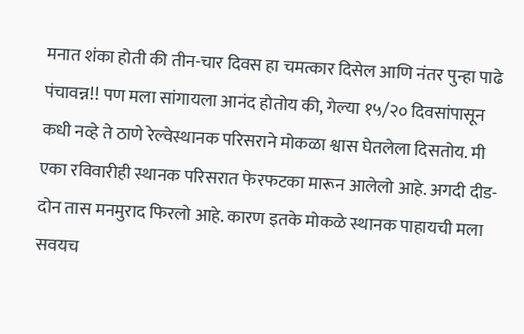मनात शंका होती की तीन-चार दिवस हा चमत्कार दिसेल आणि नंतर पुन्हा पाढे पंचावन्न!! पण मला सांगायला आनंद होतोय की, गेल्या १५/२० दिवसांपासून कधी नव्हे ते ठाणे रेल्वेस्थानक परिसराने मोकळा श्वास घेतलेला दिसतोय. मी एका रविवारीही स्थानक परिसरात फेरफटका मारून आलेलो आहे. अगदी दीड-दोन तास मनमुराद फिरलो आहे. कारण इतके मोकळे स्थानक पाहायची मला सवयच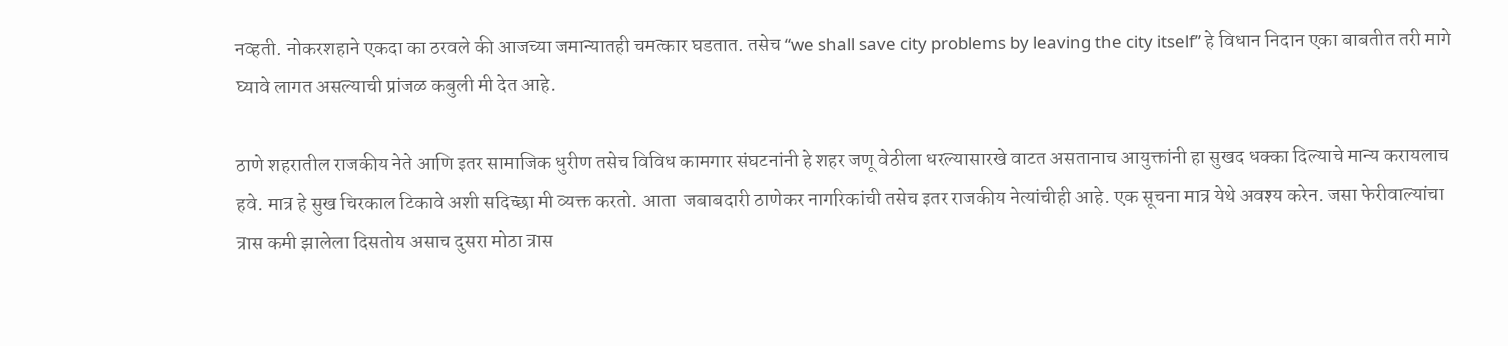नव्हती. नोकरशहाने एकदा का ठरवले की आजच्या जमान्यातही चमत्कार घडतात. तसेच “we shall save city problems by leaving the city itself” हे विधान निदान एका बाबतीत तरी मागे घ्यावे लागत असल्याची प्रांजळ कबुली मी देत आहे.

ठाणे शहरातील राजकीय नेते आणि इतर सामाजिक धुरीण तसेच विविध कामगार संघटनांनी हे शहर जणू वेठीला धरल्यासारखे वाटत असतानाच आयुक्तांनी हा सुखद धक्का दिल्याचे मान्य करायलाच हवे. मात्र हे सुख चिरकाल टिकावे अशी सदिच्छा मी व्यक्त करतो. आता  जबाबदारी ठाणेकर नागरिकांची तसेच इतर राजकीय नेत्यांचीही आहे. एक सूचना मात्र येथे अवश्य करेन. जसा फेरीवाल्यांचा त्रास कमी झालेला दिसतोय असाच दुसरा मोठा त्रास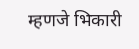म्हणजे भिकारी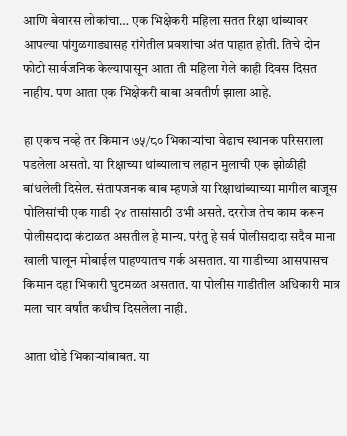आणि बेवारस लोकांचा… एक भिक्षेकरी महिला सतत रिक्षा थांब्यावर आपल्या पांगुळगाड्यासह रांगेतील प्रवशांचा अंत पाहात होती. तिचे दोन फोटो सार्वजनिक केल्यापासून आता ती महिला गेले काही दिवस दिसत नाहीय. पण आता एक भिक्षेकरी बाबा अवतीर्ण झाला आहे.

हा एकच नव्हे तर किमान ७५/८० भिकाऱ्यांचा वेढाच स्थानक परिसराला पडलेला असतो. या रिक्षाच्या थांब्यालाच लहान मुलाची एक झोळीही बांधलेली दिसेल. संतापजनक बाब म्हणजे या रिक्षाथांब्याच्या मागील बाजूस पोलिसांची एक गाडी २४ तासांसाठी उभी असते. दररोज तेच काम करून पोलीसदादा कंटाळत असतील हे मान्य. परंतु हे सर्व पोलीसदादा सदैव माना खाली घालून मोबाईल पाहण्यातच गर्क असतात. या गाडीच्या आसपासच किमान दहा भिकारी घुटमळत असतात. या पोलीस गाडीतील अधिकारी मात्र मला चार वर्षांत कधीच दिसलेला नाही.

आता थोडे भिकाऱ्यांबाबत. या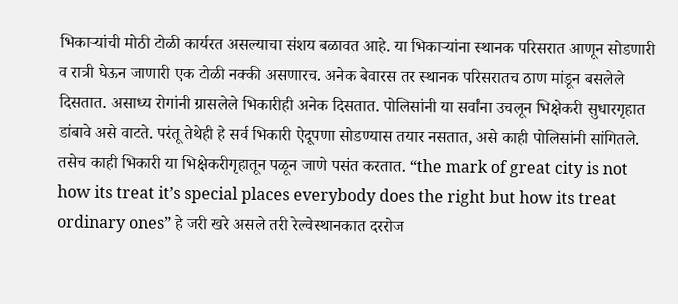भिकाऱ्यांची मोठी टोळी कार्यरत असल्याचा संशय बळावत आहे. या भिकाऱ्यांना स्थानक परिसरात आणून सोडणारी व रात्री घेऊन जाणारी एक टोळी नक्की असणारच. अनेक बेवारस तर स्थानक परिसरातच ठाण मांडून बसलेले दिसतात. असाध्य रोगांनी ग्रासलेले भिकारीही अनेक दिसतात. पोलिसांनी या सर्वांना उचलून भिक्षेकरी सुधारगृहात डांबावे असे वाटते. परंतू तेथेही हे सर्व भिकारी ऐदूपणा सोडण्यास तयार नसतात, असे काही पोलिसांनी सांगितले. तसेच काही भिकारी या भिक्षेकरीगृहातून पळून जाणे पसंत करतात. “the mark of great city is not how its treat it’s special places everybody does the right but how its treat ordinary ones” हे जरी खरे असले तरी रेल्वेस्थानकात दररोज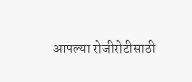आपल्या रोजीरोटीसाठी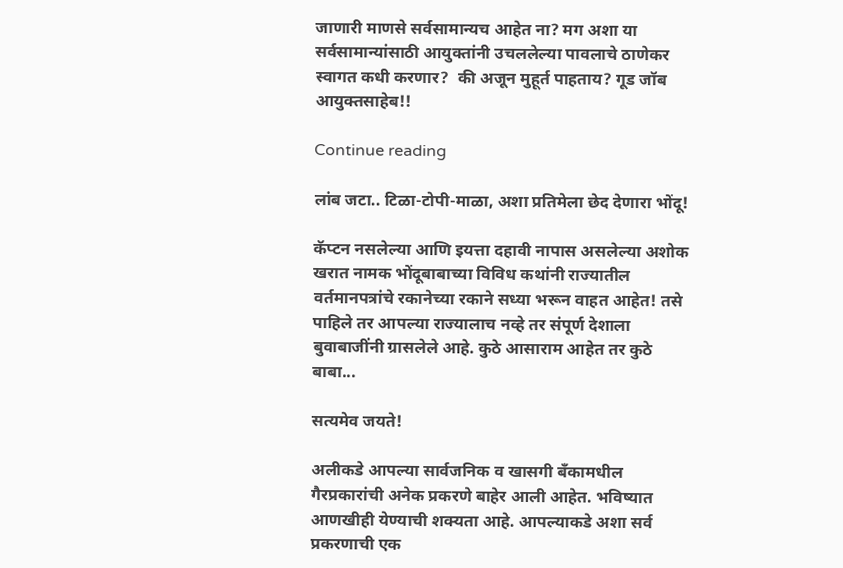जाणारी माणसे सर्वसामान्यच आहेत ना? मग अशा या सर्वसामान्यांसाठी आयुक्तांनी उचललेल्या पावलाचे ठाणेकर स्वागत कधी करणार?  की अजून मुहूर्त पाहताय? गूड जॉब आयुक्तसाहेब!!

Continue reading

लांब जटा.. टिळा-टोपी-माळा, अशा प्रतिमेला छेद देणारा भोंदू!

कॅप्टन नसलेल्या आणि इयत्ता दहावी नापास असलेल्या अशोक खरात नामक भोंदूबाबाच्या विविध कथांनी राज्यातील वर्तमानपत्रांचे रकानेच्या रकाने सध्या भरून वाहत आहेत! तसे पाहिले तर आपल्या राज्यालाच नव्हे तर संपूर्ण देशाला बुवाबाजींनी ग्रासलेले आहे. कुठे आसाराम आहेत तर कुठे बाबा...

सत्यमेव जयते!

अलीकडे आपल्या सार्वजनिक व खासगी बँकामधील गैरप्रकारांची अनेक प्रकरणे बाहेर आली आहेत. भविष्यात आणखीही येण्याची शक्यता आहे. आपल्याकडे अशा सर्व प्रकरणाची एक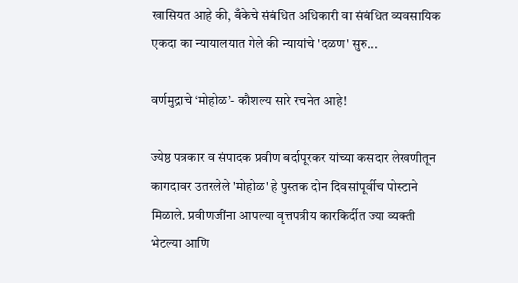खासियत आहे की, बँकेचे संबंधित अधिकारी वा संबंधित व्यवसायिक एकदा का न्यायालयात गेले की न्यायांचे 'दळण' सुरु...

वर्णमुद्राचे ‘मोहोळ’- कौशल्य सारे रचनेत आहे!

ज्येष्ठ पत्रकार व संपादक प्रवीण बर्दापूरकर यांच्या कसदार लेखणीतून कागदावर उतरलेले 'मोहोळ' हे पुस्तक दोन दिवसांपूर्वीच पोस्टाने मिळाले. प्रवीणजींना आपल्या वृत्तपत्रीय कारकिर्दीत ज्या व्यक्ती भेटल्या आणि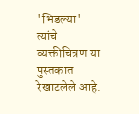'भिडल्या' त्यांचे व्यक्तीचित्रण या पुस्तकात रेखाटलेले आहे.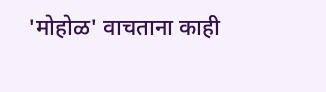'मोहोळ' वाचताना काही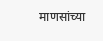माणसांच्या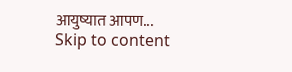आयुष्यात आपण...
Skip to content